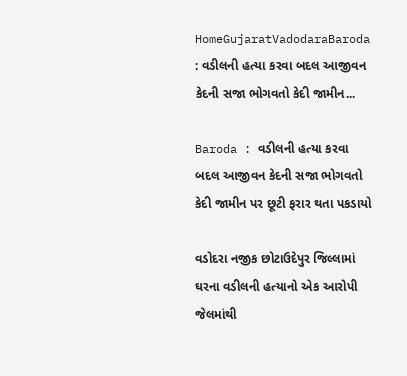HomeGujaratVadodaraBaroda : વડીલની હત્યા કરવા બદલ આજીવન કેદની સજા ભોગવતો કેદી જામીન...

Baroda : વડીલની હત્યા કરવા બદલ આજીવન કેદની સજા ભોગવતો કેદી જામીન પર છૂટી ફરાર થતા પકડાયો

વડોદરા નજીક છોટાઉદેપુર જિલ્લામાં ઘરના વડીલની હત્યાનો એક આરોપી જેલમાંથી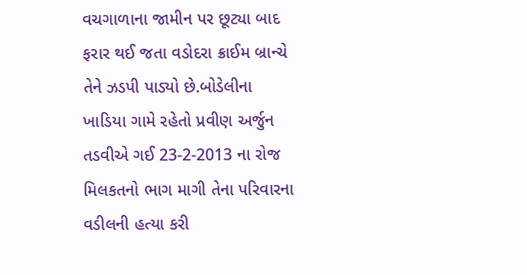વચગાળાના જામીન પર છૂટ્યા બાદ ફરાર થઈ જતા વડોદરા ક્રાઈમ બ્રાન્ચે તેને ઝડપી પાડ્યો છે.બોડેલીના ખાડિયા ગામે રહેતો પ્રવીણ અર્જુન તડવીએ ગઈ 23-2-2013 ના રોજ મિલકતનો ભાગ માગી તેના પરિવારના વડીલની હત્યા કરી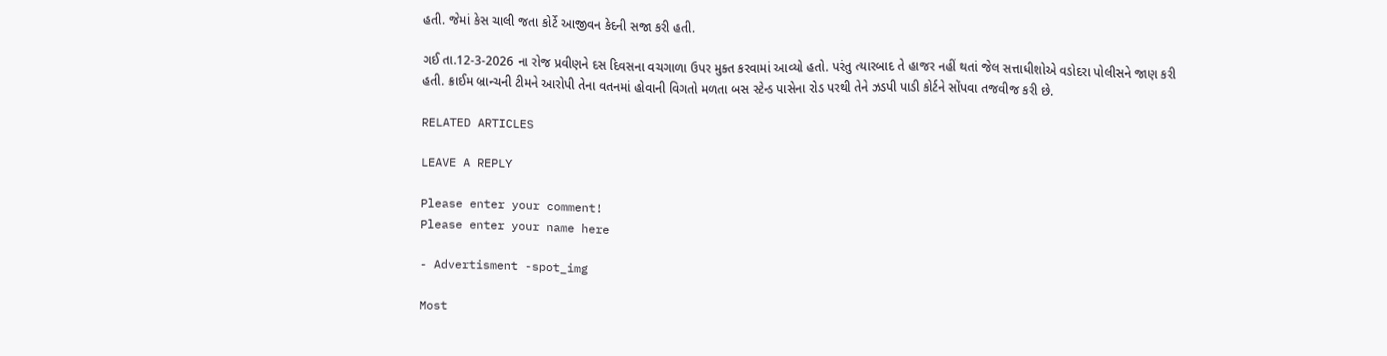હતી. જેમાં કેસ ચાલી જતા કોર્ટે આજીવન કેદની સજા કરી હતી.

ગઈ તા.12-3-2026 ના રોજ પ્રવીણને દસ દિવસના વચગાળા ઉપર મુક્ત કરવામાં આવ્યો હતો. પરંતુ ત્યારબાદ તે હાજર નહીં થતાં જેલ સત્તાધીશોએ વડોદરા પોલીસને જાણ કરી હતી. ક્રાઈમ બ્રાન્ચની ટીમને આરોપી તેના વતનમાં હોવાની વિગતો મળતા બસ સ્ટેન્ડ પાસેના રોડ પરથી તેને ઝડપી પાડી કોર્ટને સોંપવા તજવીજ કરી છે.

RELATED ARTICLES

LEAVE A REPLY

Please enter your comment!
Please enter your name here

- Advertisment -spot_img

Most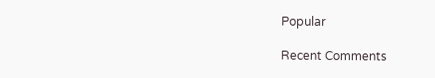Popular

Recent Comments